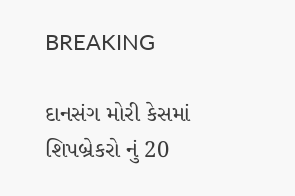BREAKING

દાનસંગ મોરી કેસમાં શિપબ્રેકરો નું 20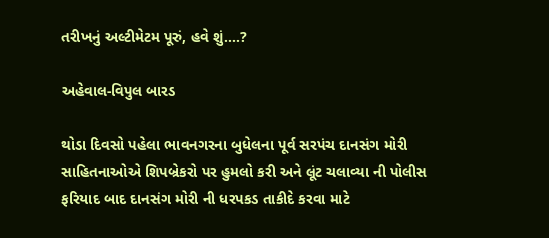તરીખનું અલ્ટીમેટમ પૂરું, હવે શું....?

અહેવાલ-વિપુલ બારડ

થોડા દિવસો પહેલા ભાવનગરના બુધેલના પૂર્વ સરપંચ દાનસંગ મોરી સાહિતનાઓએ શિપબ્રેકરો પર હુમલો કરી અને લૂંટ ચલાવ્યા ની પોલીસ ફરિયાદ બાદ દાનસંગ મોરી ની ધરપકડ તાકીદે કરવા માટે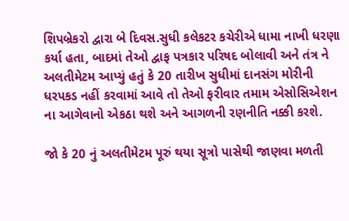શિપબ્રેકરો દ્વારા બે દિવસ.સુધી કલેકટર કચેરીએ ધામા નાખી ધરણા કર્યા હતા, બાદમાં તેઓ દ્વાફ પત્રકાર પરિષદ બોલાવી અને તંત્ર ને અલતીમેટમ આપ્યું હતું કે 20 તારીખ સુધીમાં દાનસંગ મોરીની ધરપકડ નહીં કરવામાં આવે તો તેઓ ફરીવાર તમામ એસોસિએશન ના આગેવાનો એકઠા થશે અને આગળની રણનીતિ નક્કી કરશે.

જો કે 20 નું અલતીમેટમ પૂરું થયા સૂત્રો પાસેથી જાણવા મળતી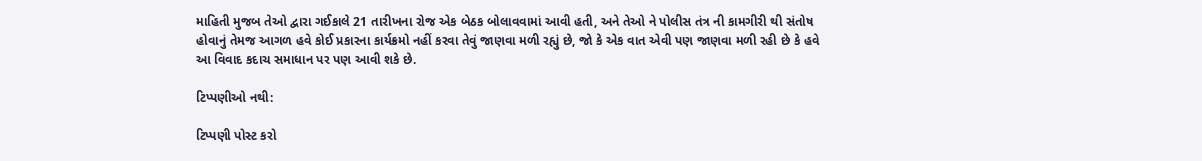માહિતી મુજબ તેઓ દ્વારા ગઈકાલે 21 તારીખના રોજ એક બેઠક બોલાવવામાં આવી હતી, અને તેઓ ને પોલીસ તંત્ર ની કામગીરી થી સંતોષ હોવાનું તેમજ આગળ હવે કોઈ પ્રકારના કાર્યક્રમો નહીં કરવા તેવું જાણવા મળી રહ્યું છે, જો કે એક વાત એવી પણ જાણવા મળી રહી છે કે હવે આ વિવાદ કદાચ સમાધાન પર પણ આવી શકે છે.

ટિપ્પણીઓ નથી:

ટિપ્પણી પોસ્ટ કરો